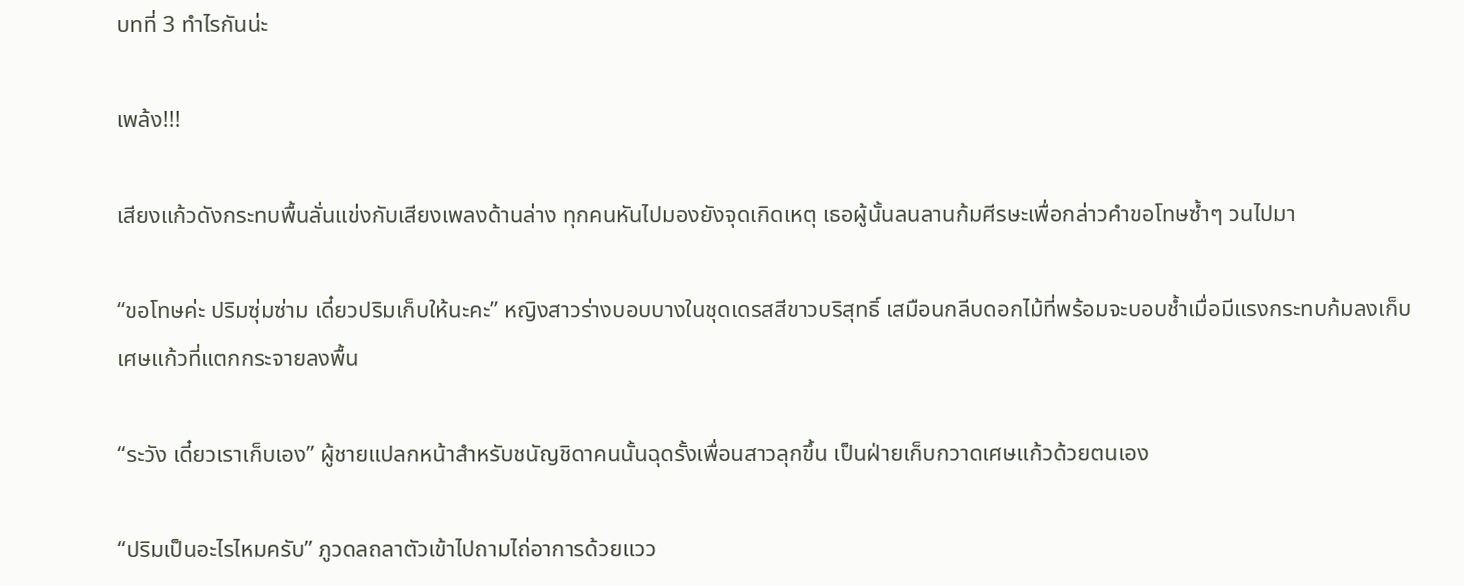บทที่ 3 ทำไรกันน่ะ

เพล้ง!!!

เสียงแก้วดังกระทบพื้นลั่นแข่งกับเสียงเพลงด้านล่าง ทุกคนหันไปมองยังจุดเกิดเหตุ เธอผู้นั้นลนลานก้มศีรษะเพื่อกล่าวคำขอโทษซ้ำๆ วนไปมา

“ขอโทษค่ะ ปริมซุ่มซ่าม เดี๋ยวปริมเก็บให้นะคะ” หญิงสาวร่างบอบบางในชุดเดรสสีขาวบริสุทธิ์ เสมือนกลีบดอกไม้ที่พร้อมจะบอบช้ำเมื่อมีแรงกระทบก้มลงเก็บเศษแก้วที่แตกกระจายลงพื้น

“ระวัง เดี๋ยวเราเก็บเอง” ผู้ชายแปลกหน้าสำหรับชนัญชิดาคนนั้นฉุดรั้งเพื่อนสาวลุกขึ้น เป็นฝ่ายเก็บกวาดเศษแก้วด้วยตนเอง

“ปริมเป็นอะไรไหมครับ” ภูวดลถลาตัวเข้าไปถามไถ่อาการด้วยแวว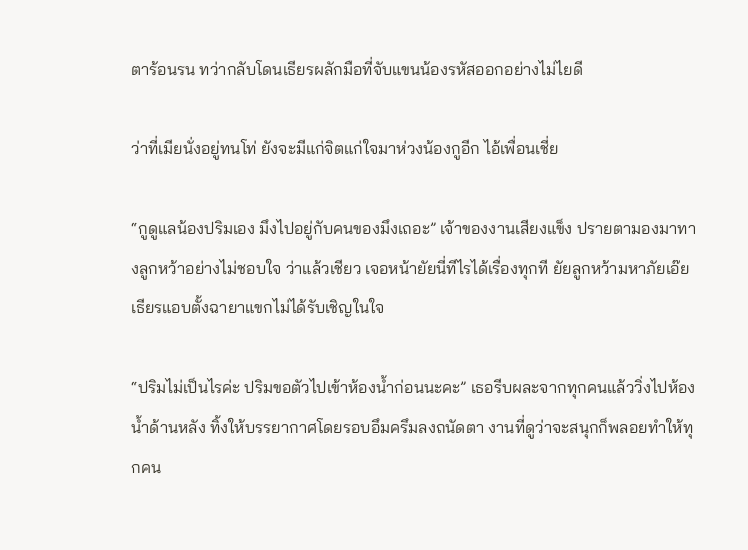ตาร้อนรน ทว่ากลับโดนเธียรผลักมือที่จับแขนน้องรหัสออกอย่างไม่ไยดี

ว่าที่เมียนั่งอยู่ทนโท่ ยังจะมีแก่จิตแก่ใจมาห่วงน้องกูอีก ไอ้เพื่อนเชี่ย

“กูดูแลน้องปริมเอง มึงไปอยู่กับคนของมึงเถอะ” เจ้าของงานเสียงแข็ง ปรายตามองมาทางลูกหว้าอย่างไม่ชอบใจ ว่าแล้วเชียว เจอหน้ายัยนี่ทีไรได้เรื่องทุกที ยัยลูกหว้ามหาภัยเอ๊ย เธียรแอบตั้งฉายาแขกไม่ได้รับเชิญในใจ

“ปริมไม่เป็นไรค่ะ ปริมขอตัวไปเข้าห้องน้ำก่อนนะคะ” เธอรีบผละจากทุกคนแล้ววิ่งไปห้องน้ำด้านหลัง ทิ้งให้บรรยากาศโดยรอบอึมครึมลงถนัดตา งานที่ดูว่าจะสนุกก็พลอยทำให้ทุกคน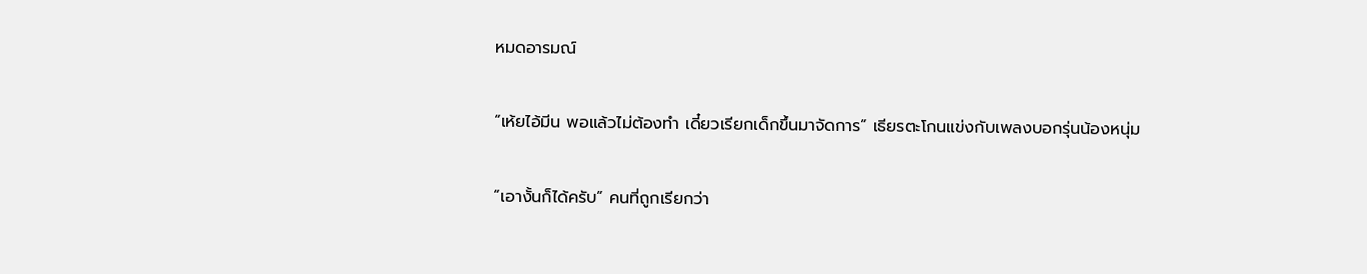หมดอารมณ์

“เห้ยไอ้มีน พอแล้วไม่ต้องทำ เดี๋ยวเรียกเด็กขึ้นมาจัดการ” เธียรตะโกนแข่งกับเพลงบอกรุ่นน้องหนุ่ม

“เอางั้นก็ได้ครับ” คนที่ถูกเรียกว่า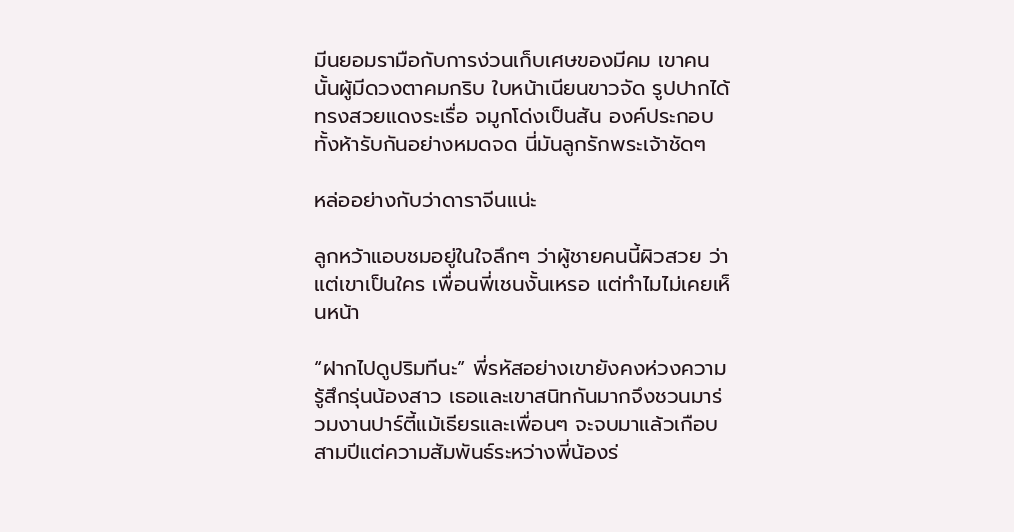มีนยอมรามือกับการง่วนเก็บเศษของมีคม เขาคนนั้นผู้มีดวงตาคมกริบ ใบหน้าเนียนขาวจัด รูปปากได้ทรงสวยแดงระเรื่อ จมูกโด่งเป็นสัน องค์ประกอบทั้งห้ารับกันอย่างหมดจด นี่มันลูกรักพระเจ้าชัดๆ

หล่ออย่างกับว่าดาราจีนแน่ะ

ลูกหว้าแอบชมอยู่ในใจลึกๆ ว่าผู้ชายคนนี้ผิวสวย ว่าแต่เขาเป็นใคร เพื่อนพี่เชนงั้นเหรอ แต่ทำไมไม่เคยเห็นหน้า

“ฝากไปดูปริมทีนะ” พี่รหัสอย่างเขายังคงห่วงความรู้สึกรุ่นน้องสาว เธอและเขาสนิทกันมากจึงชวนมาร่วมงานปาร์ตี้แม้เธียรและเพื่อนๆ จะจบมาแล้วเกือบสามปีแต่ความสัมพันธ์ระหว่างพี่น้องร่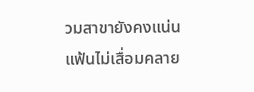วมสาขายังคงแน่นแฟ้นไม่เสื่อมคลาย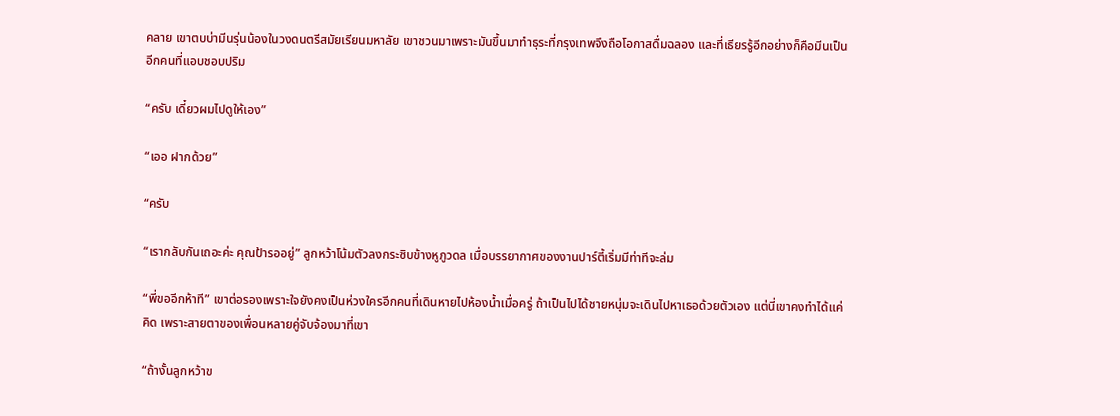คลาย เขาตบบ่ามีนรุ่นน้องในวงดนตรีสมัยเรียนมหาลัย เขาชวนมาเพราะมันขึ้นมาทำธุระที่กรุงเทพจึงถือโอกาสดื่มฉลอง และที่เธียรรู้อีกอย่างก็คือมีนเป็นอีกคนที่แอบชอบปริม

“ครับ เดี๋ยวผมไปดูให้เอง”

“เออ ฝากด้วย”

“ครับ

“เรากลับกันเถอะค่ะ คุณป้ารออยู่” ลูกหว้าโน้มตัวลงกระซิบข้างหูภูวดล เมื่อบรรยากาศของงานปาร์ตี้เริ่มมีท่าทีจะล่ม

“พี่ขออีกห้าที” เขาต่อรองเพราะใจยังคงเป็นห่วงใครอีกคนที่เดินหายไปห้องน้ำเมื่อครู่ ถ้าเป็นไปได้ชายหนุ่มจะเดินไปหาเธอด้วยตัวเอง แต่นี่เขาคงทำได้แค่คิด เพราะสายตาของเพื่อนหลายคู่จับจ้องมาที่เขา

“ถ้างั้นลูกหว้าข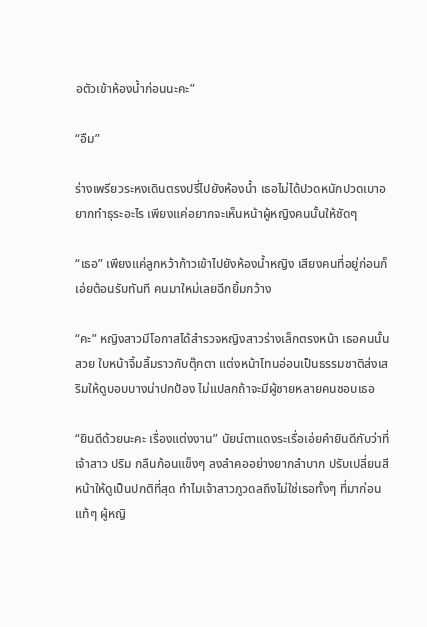อตัวเข้าห้องน้ำก่อนนะคะ”

“อืม”

ร่างเพรียวระหงเดินตรงปรี่ไปยังห้องน้ำ เธอไม่ได้ปวดหนักปวดเบาอยากทำธุระอะไร เพียงแค่อยากจะเห็นหน้าผู้หญิงคนนั้นให้ชัดๆ

“เธอ” เพียงแค่ลูกหว้าก้าวเข้าไปยังห้องน้ำหญิง เสียงคนที่อยู่ก่อนก็เอ่ยต้อนรับทันที คนมาใหม่เลยฉีกยิ้มกว้าง

“คะ” หญิงสาวมีโอกาสได้สำรวจหญิงสาวร่างเล็กตรงหน้า เธอคนนั้นสวย ใบหน้าจิ้มลิ้มราวกับตุ๊กตา แต่งหน้าโทนอ่อนเป็นธรรมชาติส่งเสริมให้ดูบอบบางน่าปกป้อง ไม่แปลกถ้าจะมีผู้ชายหลายคนชอบเธอ

“ยินดีด้วยนะคะ เรื่องแต่งงาน” นัยน์ตาแดงระเรื่อเอ่ยคำยินดีกับว่าที่เจ้าสาว ปริม กลืนก้อนแข็งๆ ลงลำคออย่างยากลำบาก ปรับเปลี่ยนสีหน้าให้ดูเป็นปกติที่สุด ทำไมเจ้าสาวภูวดลถึงไม่ใช่เธอทั้งๆ ที่มาก่อนแท้ๆ ผู้หญิ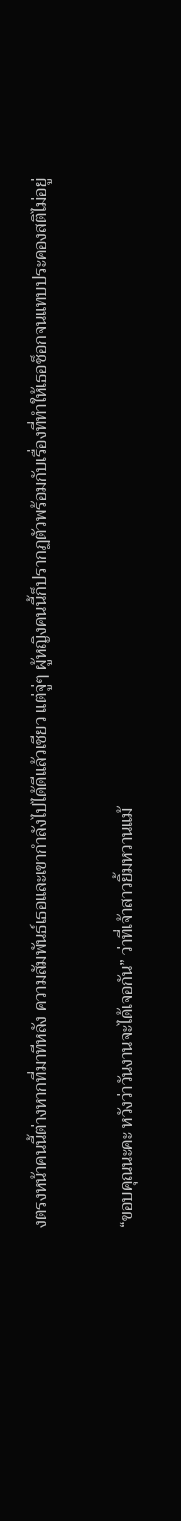งตรงหน้าคนนี้ต่างหากที่มาทีหลัง ความสัมพันธ์เธอและเขากำลังไปได้ดีแล้วเชียว แต่จู่ๆ ผู้หญิงคนนี้ก็ปรากฏตัวพร้อมกับเรื่องที่ทำให้เธอช็อกจนแทบประคองสติไม่อยู่

“ขอบคุณนะคะ หวังว่าวันงานจะได้เจอกัน” ว่าที่เจ้าสาวยิ้มหวานแม้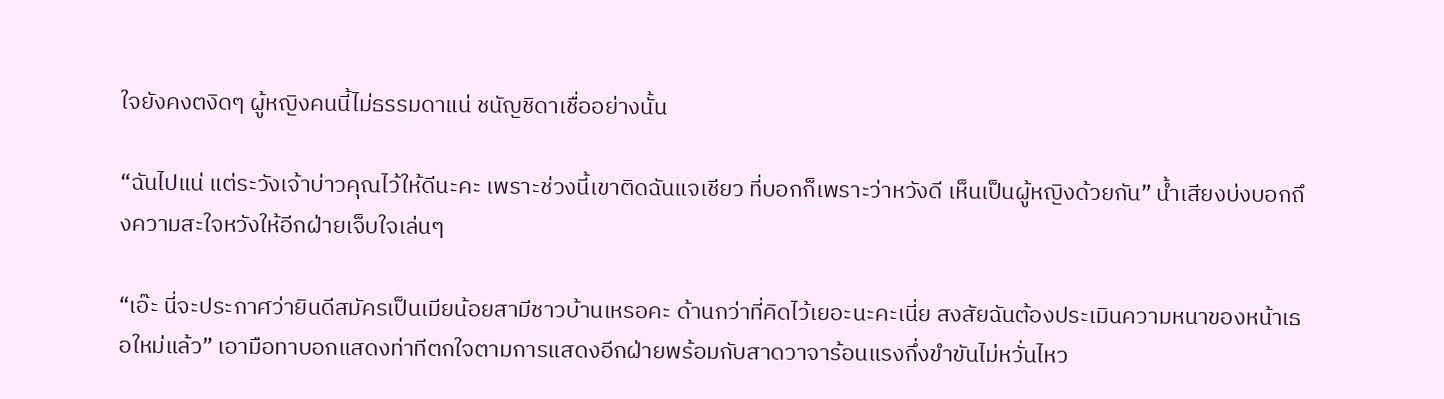ใจยังคงตงิดๆ ผู้หญิงคนนี้ไม่ธรรมดาแน่ ชนัญชิดาเชื่ออย่างนั้น

“ฉันไปแน่ แต่ระวังเจ้าบ่าวคุณไว้ให้ดีนะคะ เพราะช่วงนี้เขาติดฉันแจเชียว ที่บอกก็เพราะว่าหวังดี เห็นเป็นผู้หญิงด้วยกัน” น้ำเสียงบ่งบอกถึงความสะใจหวังให้อีกฝ่ายเจ็บใจเล่นๆ

“เอ๊ะ นี่จะประกาศว่ายินดีสมัครเป็นเมียน้อยสามีชาวบ้านเหรอคะ ด้านกว่าที่คิดไว้เยอะนะคะเนี่ย สงสัยฉันต้องประเมินความหนาของหน้าเธอใหม่แล้ว” เอามือทาบอกแสดงท่าทีตกใจตามการแสดงอีกฝ่ายพร้อมกับสาดวาจาร้อนแรงกึ่งขำขันไม่หวั่นไหว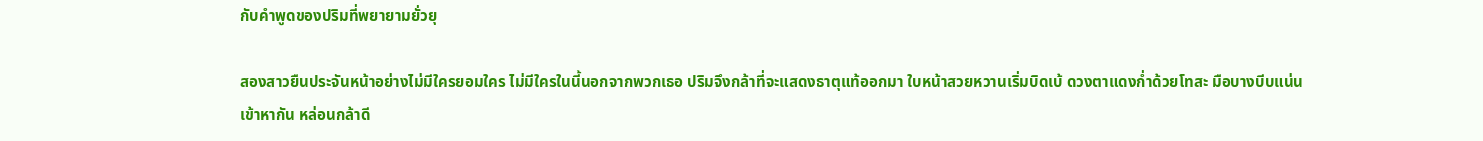กับคำพูดของปริมที่พยายามยั่วยุ

สองสาวยืนประจันหน้าอย่างไม่มีใครยอมใคร ไม่มีใครในนี้นอกจากพวกเธอ ปริมจึงกล้าที่จะแสดงธาตุแท้ออกมา ใบหน้าสวยหวานเริ่มบิดเบ้ ดวงตาแดงก่ำด้วยโทสะ มือบางบีบแน่นเข้าหากัน หล่อนกล้าดี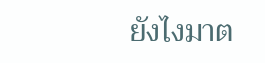ยังไงมาต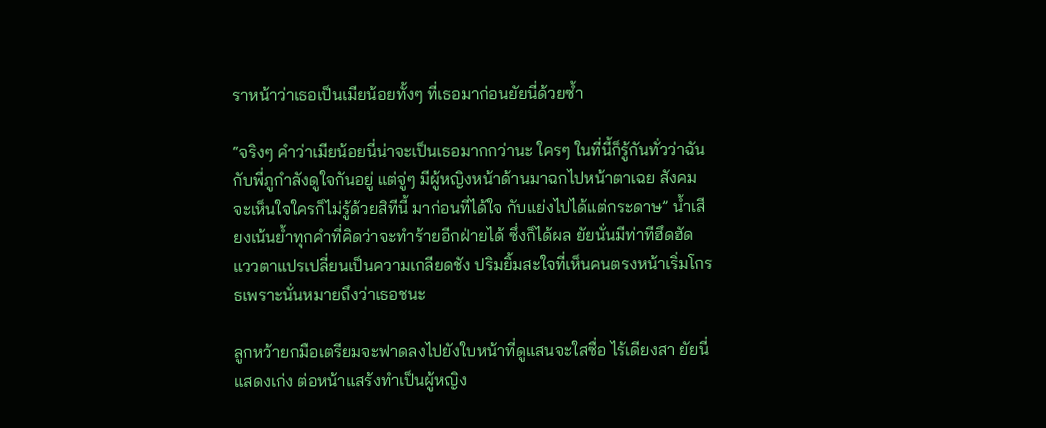ราหน้าว่าเธอเป็นเมียน้อยทั้งๆ ที่เธอมาก่อนยัยนี่ด้วยซ้ำ

“จริงๆ คำว่าเมียน้อยนี่น่าจะเป็นเธอมากกว่านะ ใครๆ ในที่นี้ก็รู้กันทั่วว่าฉันกับพี่ภูกำลังดูใจกันอยู่ แต่จู่ๆ มีผู้หญิงหน้าด้านมาฉกไปหน้าตาเฉย สังคมจะเห็นใจใครก็ไม่รู้ด้วยสิทีนี้ มาก่อนที่ได้ใจ กับแย่งไปได้แต่กระดาษ” น้ำเสียงเน้นย้ำทุกคำที่คิดว่าจะทำร้ายอีกฝ่ายได้ ซึ่งก็ได้ผล ยัยนั่นมีท่าทีฮึดฮัด แววตาแปรเปลี่ยนเป็นความเกลียดชัง ปริมยิ้มสะใจที่เห็นคนตรงหน้าเริ่มโกรธเพราะนั่นหมายถึงว่าเธอชนะ

ลูกหว้ายกมือเตรียมจะฟาดลงไปยังใบหน้าที่ดูแสนจะใสซื่อ ไร้เดียงสา ยัยนี่แสดงเก่ง ต่อหน้าแสร้งทำเป็นผู้หญิง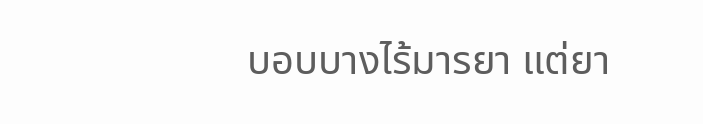บอบบางไร้มารยา แต่ยา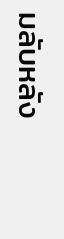มลับหลัง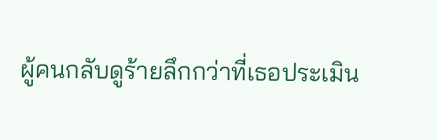ผู้คนกลับดูร้ายลึกกว่าที่เธอประเมิน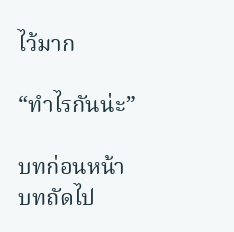ไว้มาก

“ทำไรกันน่ะ”

บทก่อนหน้า
บทถัดไป